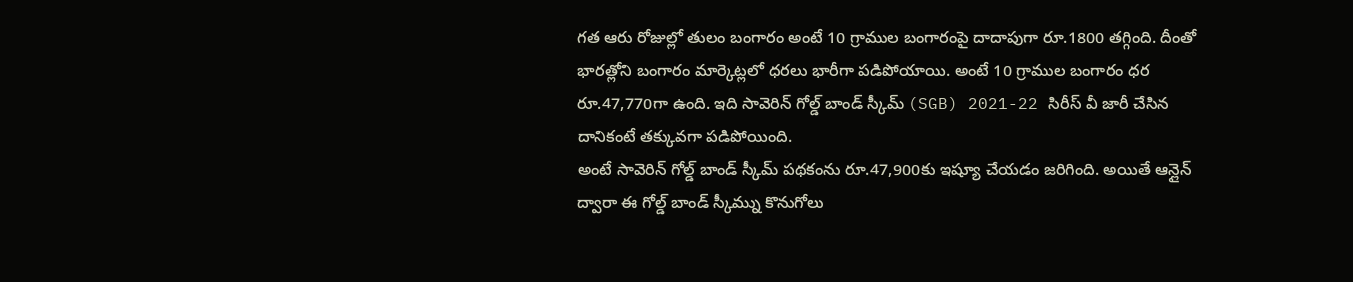గత ఆరు రోజుల్లో తులం బంగారం అంటే 10 గ్రాముల బంగారంపై దాదాపుగా రూ.1800 తగ్గింది. దీంతో భారత్లోని బంగారం మార్కెట్లలో ధరలు భారీగా పడిపోయాయి. అంటే 10 గ్రాముల బంగారం ధర రూ.47,770గా ఉంది. ఇది సావెరిన్ గోల్డ్ బాండ్ స్కీమ్ (SGB) 2021-22 సిరీస్ వీ జారీ చేసిన దానికంటే తక్కువగా పడిపోయింది.
అంటే సావెరిన్ గోల్డ్ బాండ్ స్కీమ్ పథకంను రూ.47,900కు ఇష్యూ చేయడం జరిగింది. అయితే ఆన్లైన్ ద్వారా ఈ గోల్డ్ బాండ్ స్కీమ్ను కొనుగోలు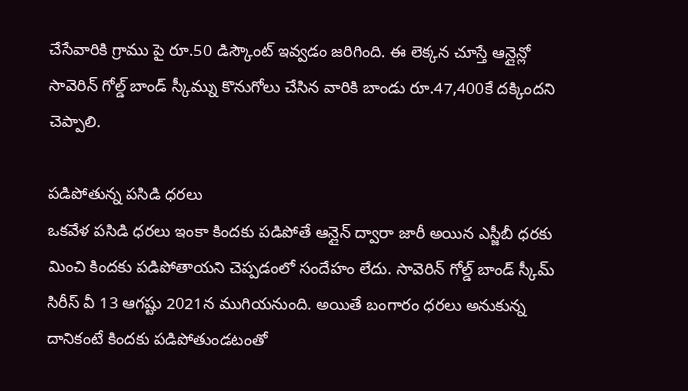చేసేవారికి గ్రాము పై రూ.50 డిస్కౌంట్ ఇవ్వడం జరిగింది. ఈ లెక్కన చూస్తే ఆన్లైన్లో సావెరిన్ గోల్డ్ బాండ్ స్కీమ్ను కొనుగోలు చేసిన వారికి బాండు రూ.47,400కే దక్కిందని చెప్పాలి.

పడిపోతున్న పసిడి ధరలు
ఒకవేళ పసిడి ధరలు ఇంకా కిందకు పడిపోతే ఆన్లైన్ ద్వారా జారీ అయిన ఎస్జీబీ ధరకు మించి కిందకు పడిపోతాయని చెప్పడంలో సందేహం లేదు. సావెరిన్ గోల్డ్ బాండ్ స్కీమ్ సిరీస్ వీ 13 ఆగష్టు 2021న ముగియనుంది. అయితే బంగారం ధరలు అనుకున్న దానికంటే కిందకు పడిపోతుండటంతో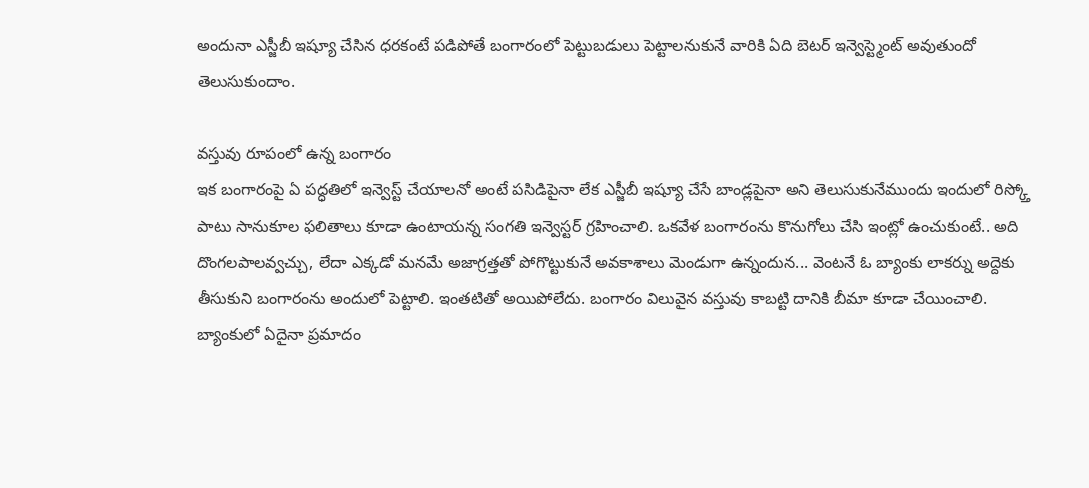అందునా ఎస్జీబీ ఇష్యూ చేసిన ధరకంటే పడిపోతే బంగారంలో పెట్టుబడులు పెట్టాలనుకునే వారికి ఏది బెటర్ ఇన్వెస్ట్మెంట్ అవుతుందో తెలుసుకుందాం.

వస్తువు రూపంలో ఉన్న బంగారం
ఇక బంగారంపై ఏ పద్ధతిలో ఇన్వెస్ట్ చేయాలనో అంటే పసిడిపైనా లేక ఎస్జీబీ ఇష్యూ చేసే బాండ్లపైనా అని తెలుసుకునేముందు ఇందులో రిస్క్తో పాటు సానుకూల ఫలితాలు కూడా ఉంటాయన్న సంగతి ఇన్వెస్టర్ గ్రహించాలి. ఒకవేళ బంగారంను కొనుగోలు చేసి ఇంట్లో ఉంచుకుంటే.. అది దొంగలపాలవ్వచ్చు, లేదా ఎక్కడో మనమే అజాగ్రత్తతో పోగొట్టుకునే అవకాశాలు మెండుగా ఉన్నందున... వెంటనే ఓ బ్యాంకు లాకర్ను అద్దెకు తీసుకుని బంగారంను అందులో పెట్టాలి. ఇంతటితో అయిపోలేదు. బంగారం విలువైన వస్తువు కాబట్టి దానికి బీమా కూడా చేయించాలి. బ్యాంకులో ఏదైనా ప్రమాదం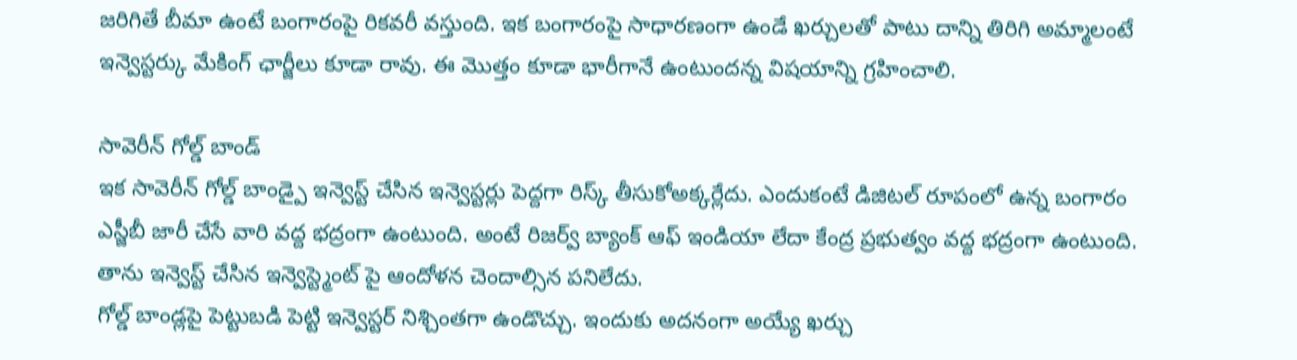జరిగితే బీమా ఉంటే బంగారంపై రికవరీ వస్తుంది. ఇక బంగారంపై సాధారణంగా ఉండే ఖర్చులతో పాటు దాన్ని తిరిగి అమ్మాలంటే ఇన్వెస్టర్కు మేకింగ్ ఛార్జీలు కూడా రావు. ఈ మొత్తం కూడా భారీగానే ఉంటుందన్న విషయాన్ని గ్రహించాలి.

సావెరీన్ గోల్డ్ బాండ్
ఇక సావెరీన్ గోల్డ్ బాండ్పై ఇన్వెస్ట్ చేసిన ఇన్వెస్టర్లు పెద్దగా రిస్క్ తీసుకోఅక్కర్లేదు. ఎందుకంటే డిజిటల్ రూపంలో ఉన్న బంగారం ఎస్జీబీ జారీ చేసే వారి వద్ద భద్రంగా ఉంటుంది. అంటే రిజర్వ్ బ్యాంక్ ఆఫ్ ఇండియా లేదా కేంద్ర ప్రభుత్వం వద్ద భద్రంగా ఉంటుంది. తాను ఇన్వెస్ట్ చేసిన ఇన్వెస్ట్మెంట్ పై ఆందోళన చెందాల్సిన పనిలేదు.
గోల్డ్ బాండ్లపై పెట్టుబడి పెట్టి ఇన్వెస్టర్ నిశ్చింతగా ఉండొచ్చు. ఇందుకు అదనంగా అయ్యే ఖర్చు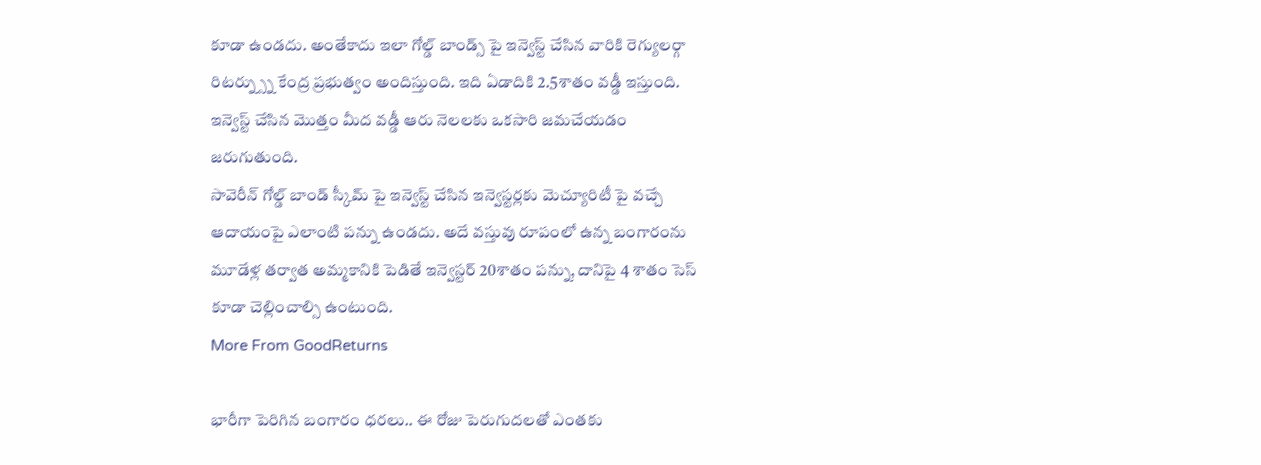కూడా ఉండదు. అంతేకాదు ఇలా గోల్డ్ బాండ్స్ పై ఇన్వెస్ట్ చేసిన వారికి రెగ్యులర్గా రిటర్న్స్ను కేంద్ర ప్రభుత్వం అందిస్తుంది. ఇది ఏడాదికి 2.5శాతం వడ్డీ ఇస్తుంది. ఇన్వెస్ట్ చేసిన మొత్తం మీద వడ్డీ ఆరు నెలలకు ఒకసారి జమచేయడం జరుగుతుంది.
సావెరీన్ గోల్డ్ బాండ్ స్కీమ్ పై ఇన్వెస్ట్ చేసిన ఇన్వెస్టర్లకు మెచ్యూరిటీ పై వచ్చే ఆదాయంపై ఎలాంటి పన్ను ఉండదు. అదే వస్తువు రూపంలో ఉన్న బంగారంను మూడేళ్ల తర్వాత అమ్మకానికి పెడితే ఇన్వెస్టర్ 20శాతం పన్ను, దానిపై 4 శాతం సెస్ కూడా చెల్లించాల్సి ఉంటుంది.
More From GoodReturns

భారీగా పెరిగిన బంగారం ధరలు.. ఈ రోజు పెరుగుదలతో ఎంతకు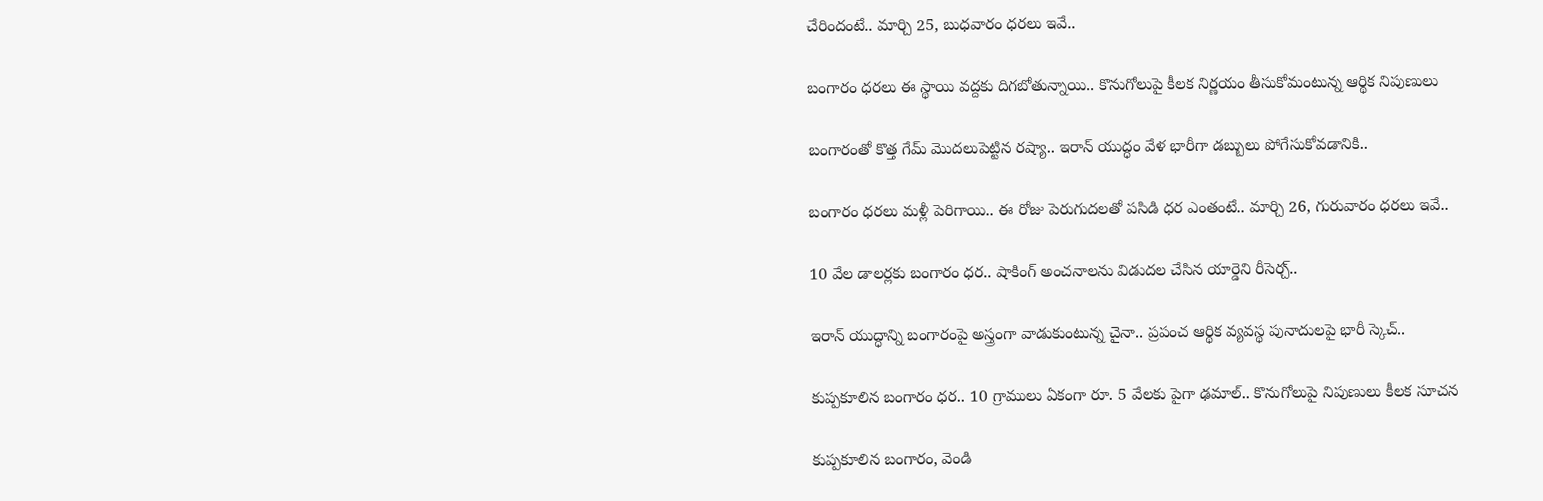చేరిందంటే.. మార్చి 25, బుధవారం ధరలు ఇవే..

బంగారం ధరలు ఈ స్థాయి వద్దకు దిగబోతున్నాయి.. కొనుగోలుపై కీలక నిర్ణయం తీసుకోమంటున్న ఆర్థిక నిపుణులు

బంగారంతో కొత్త గేమ్ మొదలుపెట్టిన రష్యా.. ఇరాన్ యుద్ధం వేళ భారీగా డబ్బులు పోగేసుకోవడానికి..

బంగారం ధరలు మళ్లీ పెరిగాయి.. ఈ రోజు పెరుగుదలతో పసిడి ధర ఎంతంటే.. మార్చి 26, గురువారం ధరలు ఇవే..

10 వేల డాలర్లకు బంగారం ధర.. షాకింగ్ అంచనాలను విడుదల చేసిన యార్డెని రీసెర్చ్..

ఇరాన్ యుద్ధాన్ని బంగారంపై అస్త్రంగా వాడుకుంటున్న చైనా.. ప్రపంచ ఆర్థిక వ్యవస్థ పునాదులపై భారీ స్కెచ్..

కుప్పకూలిన బంగారం ధర.. 10 గ్రాములు ఏకంగా రూ. 5 వేలకు పైగా ఢమాల్.. కొనుగోలుపై నిపుణులు కీలక సూచన

కుప్పకూలిన బంగారం, వెండి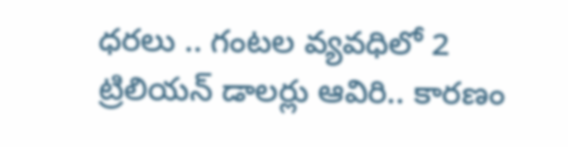ధరలు .. గంటల వ్యవధిలో 2 ట్రిలియన్ డాలర్లు ఆవిరి.. కారణం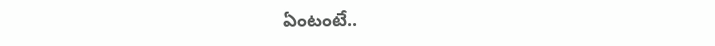ఏంటంటే..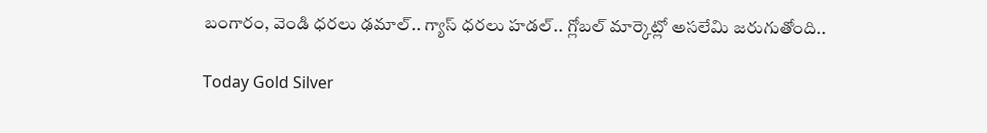బంగారం, వెండి ధరలు ఢమాల్.. గ్యాస్ ధరలు హడల్.. గ్లోబల్ మార్కెట్లో అసలేమి జరుగుతోంది..

Today Gold Silver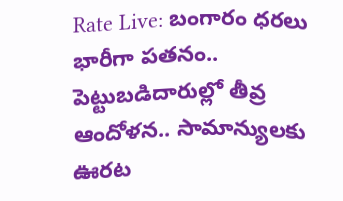Rate Live: బంగారం ధరలు భారీగా పతనం.. పెట్టుబడిదారుల్లో తీవ్ర ఆందోళన.. సామాన్యులకు ఊరట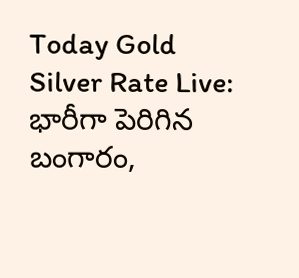Today Gold Silver Rate Live: భారీగా పెరిగిన బంగారం,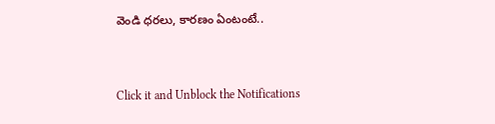వెండి ధరలు, కారణం ఏంటంటే..



Click it and Unblock the Notifications